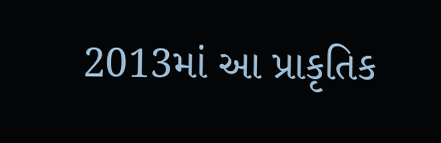2013માં આ પ્રાકૃતિક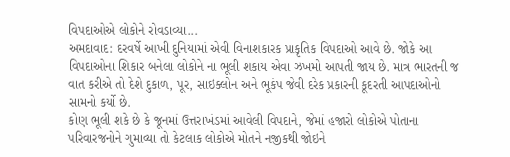વિપદાઓએ લોકોને રોવડાવ્યા...
અમદાવાદ: દરવર્ષે આખી દુનિયામાં એવી વિનાશકારક પ્રાકૃતિક વિપદાઓ આવે છે. જોકે આ વિપદાઓના શિકાર બનેલા લોકોને ના ભૂલી શકાય એવા ઝખમો આપતી જાય છે. માત્ર ભારતની જ વાત કરીએ તો દેશે દુકાળ, પૂર, સાઇક્લોન અને ભૂકંપ જેવી દરેક પ્રકારની કૂદરતી આપદાઓનો સામનો કર્યો છે.
કોણ ભૂલી શકે છે કે જૂનમાં ઉત્તરાખંડમાં આવેલી વિપદાને, જેમાં હજારો લોકોએ પોતાના પરિવારજનોને ગુમાવ્યા તો કેટલાક લોકોએ મોતને નજીકથી જોઇને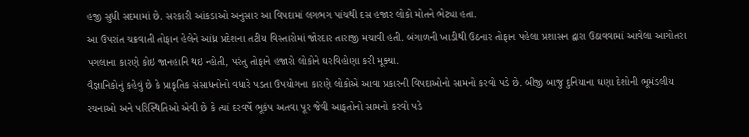હજી સુધી સદમામાં છે. સરકારી આંકડાઓ અનુસાર આ વિપદામાં લગભગ પાંચથી દસ હજાર લોકો મોતને ભેટ્યા હતા.
આ ઉપરાંત ચક્રવાતી તોફાન હેલેને આંધ્ર પ્રદેશના તટીય વિસ્તારોમાં જોરદાર તારાજી મચાવી હતી. બંગાળની ખાડીથી ઉઠનાર તોફાન પહેલા પ્રશાસન દ્વારા ઉઠાવવામાં આવેલા આગોતરા પગલાના કારણે કોઇ જાનહાનિ થઇ ન્હોતી, પરંતુ તોફાને હજારો લોકોને ઘરવિહોણા કરી મૂક્યા.
વૈજ્ઞાનિકોનું કહેવું છે કે પ્રાકૃતિક સંસાધનોનો વધારે પડતા ઉપયોગના કારણે લોકોએ આવા પ્રકારની વિપદાઓનો સામનો કરવો પડે છે. બીજી બાજુ દુનિયાના ઘણા દેશોની ભૂમંડલીય રચનાઓ અને પરિસ્થિતિઓ એવી છે કે ત્યાં દરવર્ષે ભૂકંપ અતવા પૂર જેવી આફતોનો સામનો કરવો પડે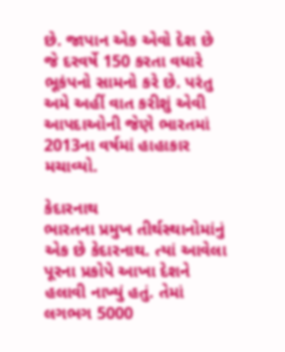છે. જાપાન એક એવો દેશ છે જે દરવર્ષે 150 કરતા વધારે ભૂકંપનો સામનો કરે છે. પરંતુ અમે અહીં વાત કરીશું એવી આપદાઓની જેણે ભારતમાં 2013ના વર્ષમાં હાહાકાર મચાવ્યો.

કેદારનાથ
ભારતના પ્રમુખ તીર્થસ્થાનોમાંનું એક છે કેદારનાથ. ત્યાં આવેલા પૂરના પ્રકોપે આખા દેશને હલાવી નાખ્યું હતું. તેમાં લગભગ 5000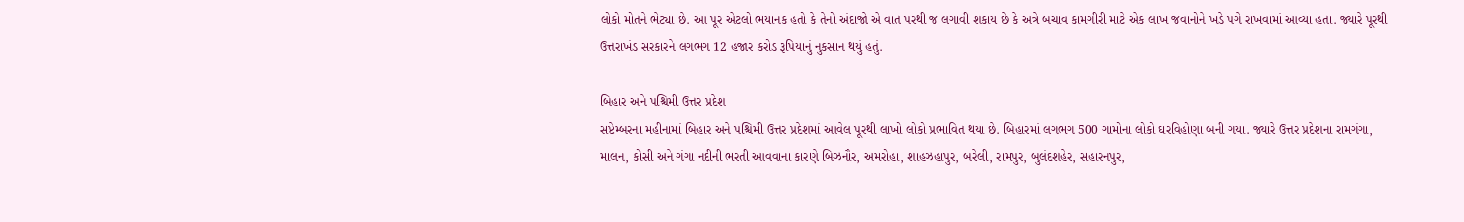લોકો મોતને ભેટ્યા છે. આ પૂર એટલો ભયાનક હતો કે તેનો અંદાજો એ વાત પરથી જ લગાવી શકાય છે કે અત્રે બચાવ કામગીરી માટે એક લાખ જવાનોને ખડે પગે રાખવામાં આવ્યા હતા. જ્યારે પૂરથી ઉત્તરાખંડ સરકારને લગભગ 12 હજાર કરોડ રૂપિયાનું નુકસાન થયું હતું.

બિહાર અને પશ્ચિમી ઉત્તર પ્રદેશ
સપ્ટેમ્બરના મહીનામાં બિહાર અને પશ્ચિમી ઉત્તર પ્રદેશમાં આવેલ પૂરથી લાખો લોકો પ્રભાવિત થયા છે. બિહારમાં લગભગ 500 ગામોના લોકો ઘરવિહોણા બની ગયા. જ્યારે ઉત્તર પ્રદેશના રામગંગા, માલન, કોસી અને ગંગા નદીની ભરતી આવવાના કારણે બિઝનૌર, અમરોહા, શાહઝહાપુર, બરેલી, રામપુર, બુલંદશહેર, સહારનપુર,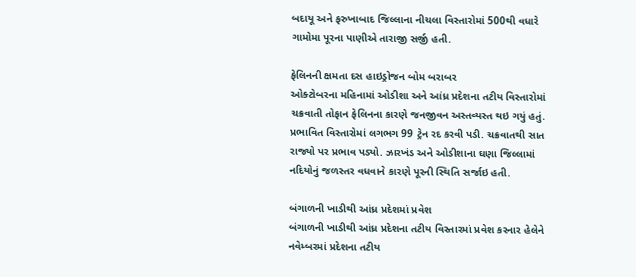બદાયૂ અને ફરુખાબાદ જિલ્લાના નીચલા વિસ્તારોમાં 500થી વધારે ગામોમા પૂરના પાણીએ તારાજી સર્જી હતી.

ફેલિનની ક્ષમતા દસ હાઇડ્રોજન બોમ બરાબર
ઓક્ટોબરના મહિનામાં ઓડીશા અને આંધ્ર પ્રદેશના તટીય વિસ્તારોમાં ચક્રવાતી તોફાન ફેલિનના કારણે જનજીવન અસ્તવ્યસ્ત થઇ ગયું હતું. પ્રભાવિત વિસ્તારોમાં લગભગ 99 ટ્રેન રદ કરવી પડી. ચક્રવાતથી સાત રાજ્યો પર પ્રભાવ પડ્યો. ઝારખંડ અને ઓડીશાના ઘણા જિલ્લામાં નદિયોનું જળસ્તર વધવાને કારણે પૂરની સ્થિતિ સર્જાઇ હતી.

બંગાળની ખાડીથી આંધ્ર પ્રદેશમાં પ્રવેશ
બંગાળની ખાડીથી આંધ્ર પ્રદેશના તટીય વિસ્તારમાં પ્રવેશ કરનાર હેલેને નવેમ્બરમાં પ્રદેશના તટીય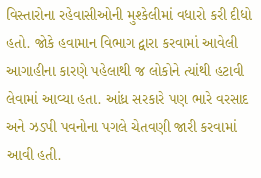વિસ્તારોના રહેવાસીઓની મુશ્કેલીમાં વધારો કરી દીધો હતો. જોકે હવામાન વિભાગ દ્વારા કરવામાં આવેલી આગાહીના કારણે પહેલાથી જ લોકોને ત્યાંથી હટાવી લેવામાં આવ્યા હતા. આંધ્ર સરકારે પણ ભારે વરસાદ અને ઝડપી પવનોના પગલે ચેતવણી જારી કરવામાં આવી હતી.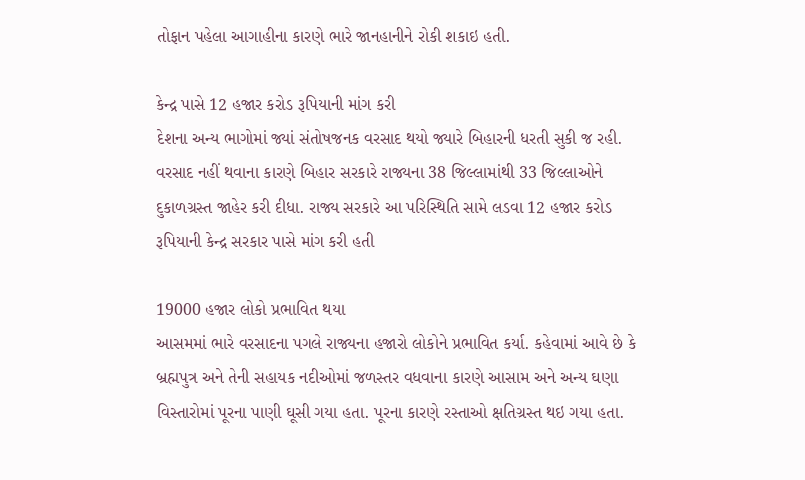તોફાન પહેલા આગાહીના કારણે ભારે જાનહાનીને રોકી શકાઇ હતી.

કેન્દ્ર પાસે 12 હજાર કરોડ રૂપિયાની માંગ કરી
દેશના અન્ય ભાગોમાં જ્યાં સંતોષજનક વરસાદ થયો જ્યારે બિહારની ધરતી સુકી જ રહી. વરસાદ નહીં થવાના કારણે બિહાર સરકારે રાજ્યના 38 જિલ્લામાંથી 33 જિલ્લાઓને દુકાળગ્રસ્ત જાહેર કરી દીધા. રાજ્ય સરકારે આ પરિસ્થિતિ સામે લડવા 12 હજાર કરોડ રૂપિયાની કેન્દ્ર સરકાર પાસે માંગ કરી હતી

19000 હજાર લોકો પ્રભાવિત થયા
આસમમાં ભારે વરસાદના પગલે રાજ્યના હજારો લોકોને પ્રભાવિત કર્યા. કહેવામાં આવે છે કે બ્રહ્મપુત્ર અને તેની સહાયક નદીઓમાં જળસ્તર વધવાના કારણે આસામ અને અન્ય ઘણા વિસ્તારોમાં પૂરના પાણી ઘૂસી ગયા હતા. પૂરના કારણે રસ્તાઓ ક્ષતિગ્રસ્ત થઇ ગયા હતા.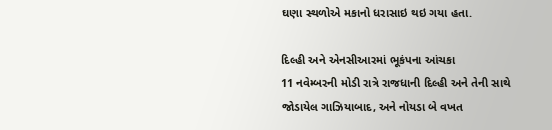ઘણા સ્થળોએ મકાનો ધરાસાઇ થઇ ગયા હતા.

દિલ્હી અને એનસીઆરમાં ભૂકંપના આંચકા
11 નવેમ્બરની મોડી રાત્રે રાજધાની દિલ્હી અને તેની સાથે જોડાયેલ ગાઝિયાબાદ, અને નોયડા બે વખત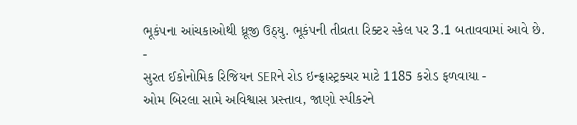ભૂકંપના આંચકાઓથી ધ્રૂજી ઉઠ્યુ. ભૂકંપની તીવ્રતા રિક્ટર સ્કેલ પર 3.1 બતાવવામાં આવે છે.
-
સુરત ઈકોનોમિક રિજિયન SERને રોડ ઇન્ફ્રાસ્ટ્રક્ચર માટે 1185 કરોડ ફળવાયા -
ઓમ બિરલા સામે અવિશ્વાસ પ્રસ્તાવ, જાણો સ્પીકરને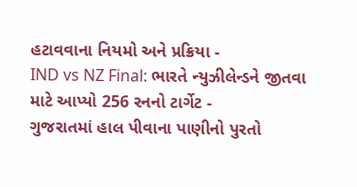હટાવવાના નિયમો અને પ્રક્રિયા -
IND vs NZ Final: ભારતે ન્યુઝીલેન્ડને જીતવા માટે આપ્યો 256 રનનો ટાર્ગેટ -
ગુજરાતમાં હાલ પીવાના પાણીનો પુરતો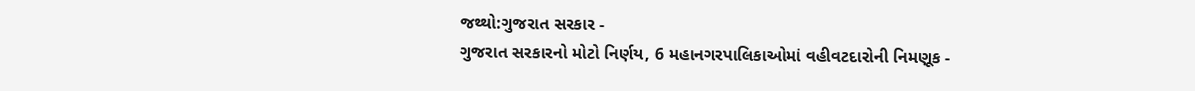જથ્થો:ગુજરાત સરકાર -
ગુજરાત સરકારનો મોટો નિર્ણય, 6 મહાનગરપાલિકાઓમાં વહીવટદારોની નિમણૂક -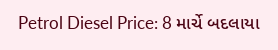Petrol Diesel Price: 8 માર્ચે બદલાયા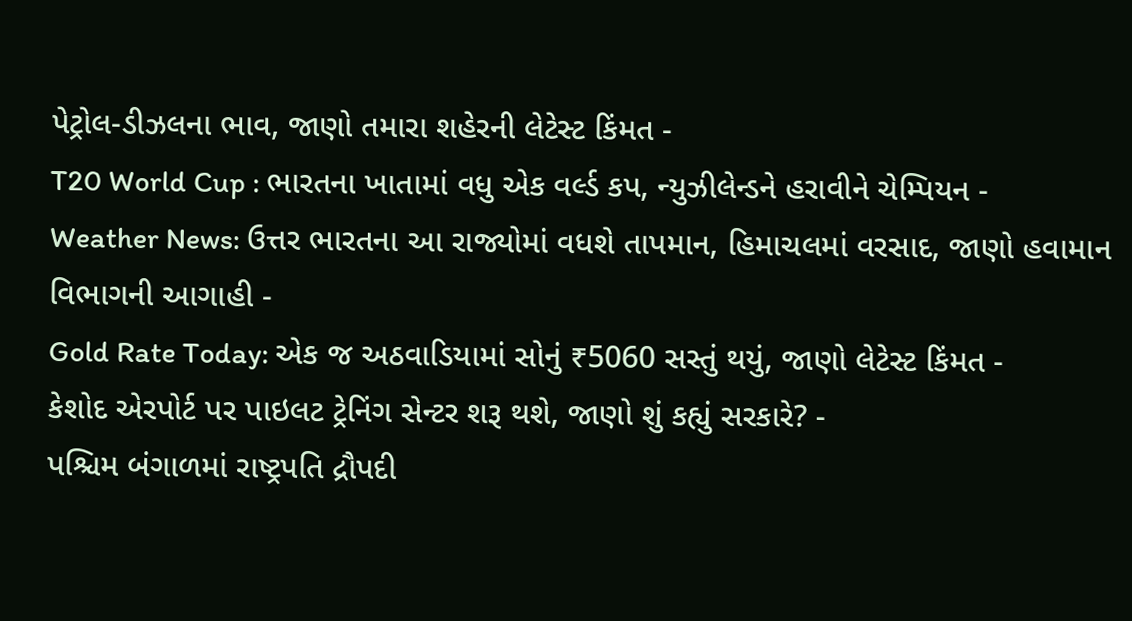પેટ્રોલ-ડીઝલના ભાવ, જાણો તમારા શહેરની લેટેસ્ટ કિંમત -
T20 World Cup : ભારતના ખાતામાં વધુ એક વર્લ્ડ કપ, ન્યુઝીલેન્ડને હરાવીને ચેમ્પિયન -
Weather News: ઉત્તર ભારતના આ રાજ્યોમાં વધશે તાપમાન, હિમાચલમાં વરસાદ, જાણો હવામાન વિભાગની આગાહી -
Gold Rate Today: એક જ અઠવાડિયામાં સોનું ₹5060 સસ્તું થયું, જાણો લેટેસ્ટ કિંમત -
કેશોદ એરપોર્ટ પર પાઇલટ ટ્રેનિંગ સેન્ટર શરૂ થશે, જાણો શું કહ્યું સરકારે? -
પશ્ચિમ બંગાળમાં રાષ્ટ્રપતિ દ્રૌપદી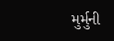મુર્મુની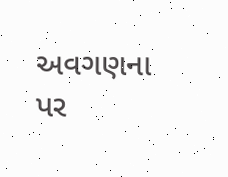અવગણના પર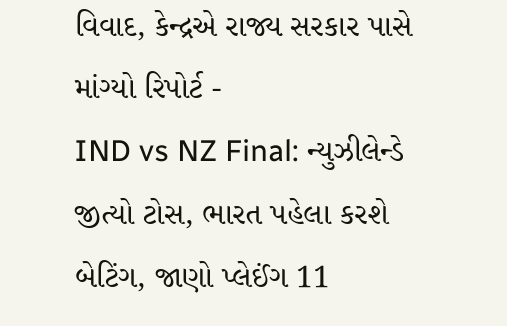વિવાદ, કેન્દ્રએ રાજ્ય સરકાર પાસે માંગ્યો રિપોર્ટ -
IND vs NZ Final: ન્યુઝીલેન્ડે જીત્યો ટોસ, ભારત પહેલા કરશે બેટિંગ, જાણો પ્લેઈંગ 11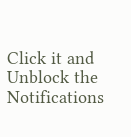Click it and Unblock the Notifications